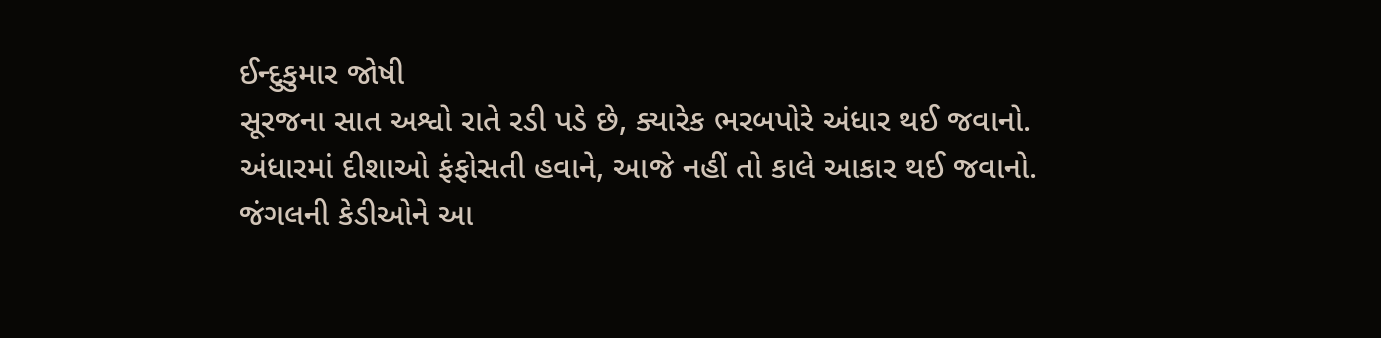ઈન્દુકુમાર જોષી
સૂરજના સાત અશ્વો રાતે રડી પડે છે, ક્યારેક ભરબપોરે અંધાર થઈ જવાનો. અંધારમાં દીશાઓ ફંફોસતી હવાને, આજે નહીં તો કાલે આકાર થઈ જવાનો. જંગલની કેડીઓને આ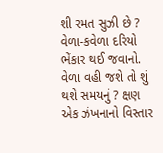શી રમત સુઝી છે ? વેળા-કવેળા દરિયો ભેંકાર થઈ જવાનો. વેળા વહી જશે તો શું થશે સમયનું ? ક્ષણ એક ઝંખનાનો વિસ્તાર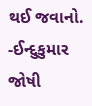થઈ જવાનો. -ઈન્દુકુમાર જોષી